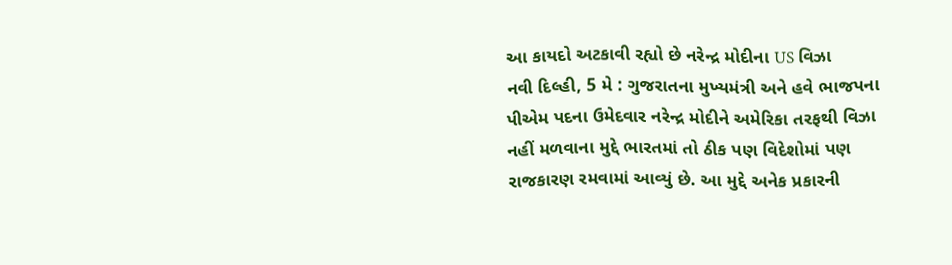આ કાયદો અટકાવી રહ્યો છે નરેન્દ્ર મોદીના US વિઝા
નવી દિલ્હી, 5 મે : ગુજરાતના મુખ્યમંત્રી અને હવે ભાજપના પીએમ પદના ઉમેદવાર નરેન્દ્ર મોદીને અમેરિકા તરફથી વિઝા નહીં મળવાના મુદ્દે ભારતમાં તો ઠીક પણ વિદેશોમાં પણ રાજકારણ રમવામાં આવ્યું છે. આ મુદ્દે અનેક પ્રકારની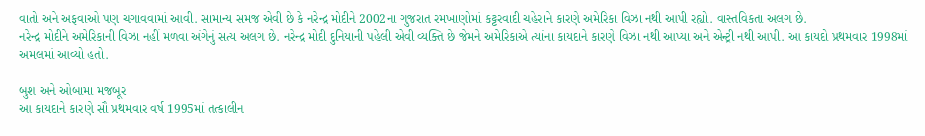વાતો અને અફવાઓ પણ ચગાવવામાં આવી. સામાન્ય સમજ એવી છે કે નરેન્દ્ર મોદીને 2002ના ગુજરાત રમખાણોમાં કટ્ટરવાદી ચહેરાને કારણે અમેરિકા વિઝા નથી આપી રહ્યો. વાસ્તવિકતા અલગ છે.
નરેન્દ્ર મોદીને અમેરિકાની વિઝા નહીં મળવા અંગેનું સત્ય અલગ છે. નરેન્દ્ર મોદી દુનિયાની પહેલી એવી વ્યક્તિ છે જેમને અમેરિકાએ ત્યાંના કાયદાને કારણે વિઝા નથી આપ્યા અને એન્ટ્રી નથી આપી. આ કાયદો પ્રથમવાર 1998માં અમલમાં આવ્યો હતો.

બુશ અને ઓબામા મજબૂર
આ કાયદાને કારણે સૌ પ્રથમવાર વર્ષ 1995માં તત્કાલીન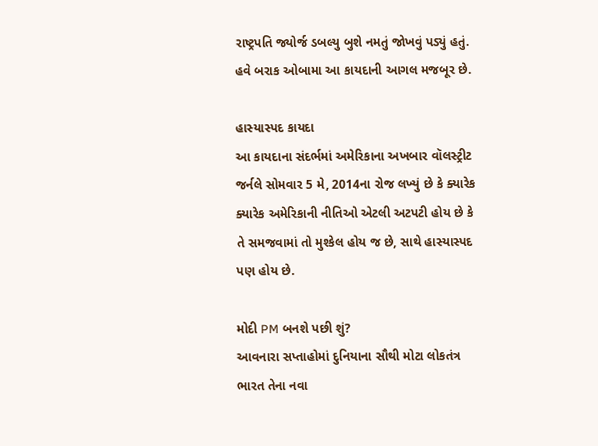રાષ્ટ્રપતિ જ્યોર્જ ડબલ્યુ બુશે નમતું જોખવું પડ્યું હતું. હવે બરાક ઓબામા આ કાયદાની આગલ મજબૂર છે.

હાસ્યાસ્પદ કાયદા
આ કાયદાના સંદર્ભમાં અમેરિકાના અખબાર વૉલસ્ટ્રીટ જર્નલે સોમવાર 5 મે, 2014ના રોજ લખ્યું છે કે ક્યારેક ક્યારેક અમેરિકાની નીતિઓ એટલી અટપટી હોય છે કે તે સમજવામાં તો મુશ્કેલ હોય જ છે, સાથે હાસ્યાસ્પદ પણ હોય છે.

મોદી PM બનશે પછી શું?
આવનારા સપ્તાહોમાં દુનિયાના સૌથી મોટા લોકતંત્ર ભારત તેના નવા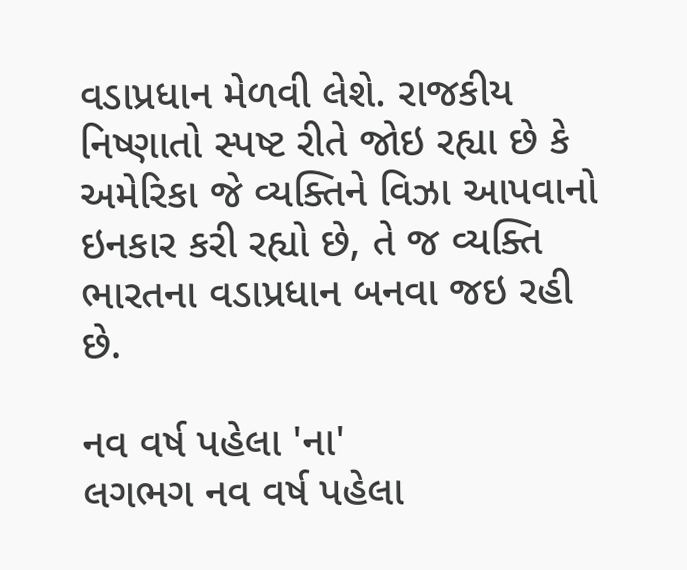વડાપ્રધાન મેળવી લેશે. રાજકીય નિષ્ણાતો સ્પષ્ટ રીતે જોઇ રહ્યા છે કે અમેરિકા જે વ્યક્તિને વિઝા આપવાનો ઇનકાર કરી રહ્યો છે, તે જ વ્યક્તિ ભારતના વડાપ્રધાન બનવા જઇ રહી છે.

નવ વર્ષ પહેલા 'ના'
લગભગ નવ વર્ષ પહેલા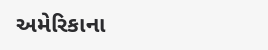અમેરિકાના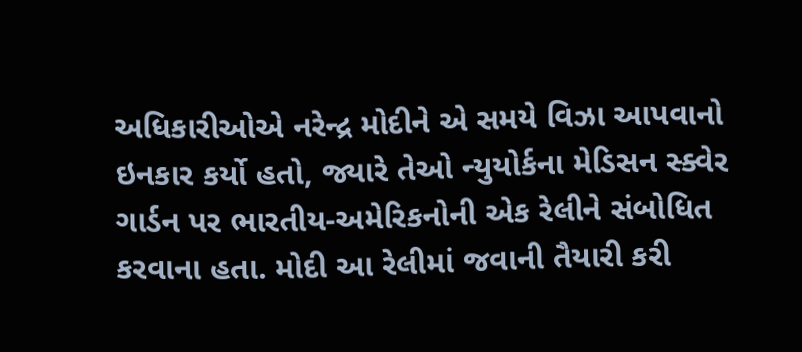અધિકારીઓએ નરેન્દ્ર મોદીને એ સમયે વિઝા આપવાનો ઇનકાર કર્યો હતો, જ્યારે તેઓ ન્યુયોર્કના મેડિસન સ્ક્વેર ગાર્ડન પર ભારતીય-અમેરિકનોની એક રેલીને સંબોધિત કરવાના હતા. મોદી આ રેલીમાં જવાની તૈયારી કરી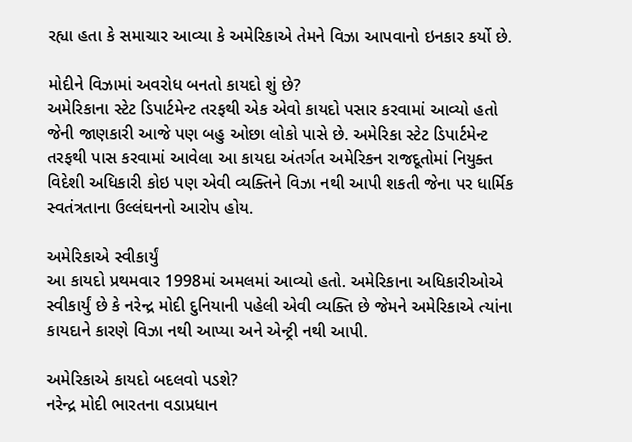રહ્યા હતા કે સમાચાર આવ્યા કે અમેરિકાએ તેમને વિઝા આપવાનો ઇનકાર કર્યો છે.

મોદીને વિઝામાં અવરોધ બનતો કાયદો શું છે?
અમેરિકાના સ્ટેટ ડિપાર્ટમેન્ટ તરફથી એક એવો કાયદો પસાર કરવામાં આવ્યો હતો જેની જાણકારી આજે પણ બહુ ઓછા લોકો પાસે છે. અમેરિકા સ્ટેટ ડિપાર્ટમેન્ટ તરફથી પાસ કરવામાં આવેલા આ કાયદા અંતર્ગત અમેરિકન રાજદૂતોમાં નિયુક્ત વિદેશી અધિકારી કોઇ પણ એવી વ્યક્તિને વિઝા નથી આપી શકતી જેના પર ધાર્મિક સ્વતંત્રતાના ઉલ્લંઘનનો આરોપ હોય.

અમેરિકાએ સ્વીકાર્યું
આ કાયદો પ્રથમવાર 1998માં અમલમાં આવ્યો હતો. અમેરિકાના અધિકારીઓએ સ્વીકાર્યું છે કે નરેન્દ્ર મોદી દુનિયાની પહેલી એવી વ્યક્તિ છે જેમને અમેરિકાએ ત્યાંના કાયદાને કારણે વિઝા નથી આપ્યા અને એન્ટ્રી નથી આપી.

અમેરિકાએ કાયદો બદલવો પડશે?
નરેન્દ્ર મોદી ભારતના વડાપ્રધાન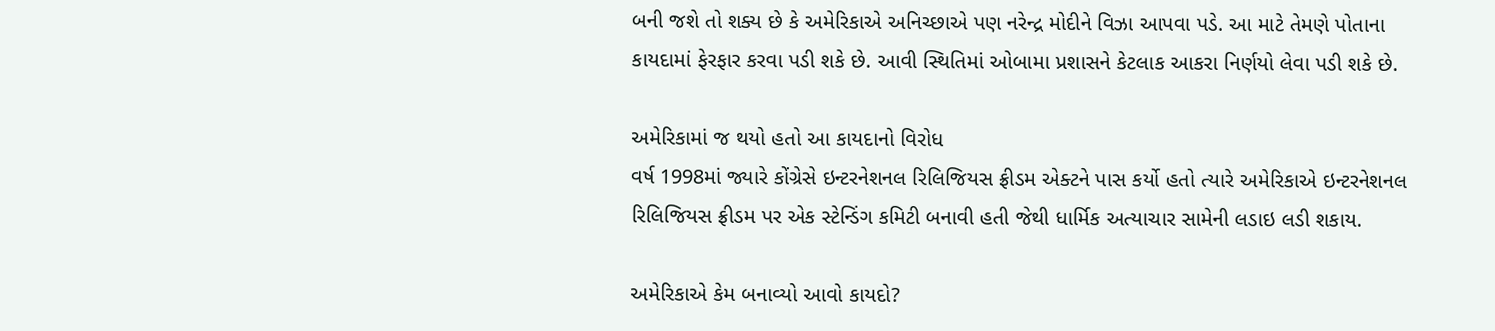બની જશે તો શક્ય છે કે અમેરિકાએ અનિચ્છાએ પણ નરેન્દ્ર મોદીને વિઝા આપવા પડે. આ માટે તેમણે પોતાના કાયદામાં ફેરફાર કરવા પડી શકે છે. આવી સ્થિતિમાં ઓબામા પ્રશાસને કેટલાક આકરા નિર્ણયો લેવા પડી શકે છે.

અમેરિકામાં જ થયો હતો આ કાયદાનો વિરોધ
વર્ષ 1998માં જ્યારે કોંગ્રેસે ઇન્ટરનેશનલ રિલિજિયસ ફ્રીડમ એક્ટને પાસ કર્યો હતો ત્યારે અમેરિકાએ ઇન્ટરનેશનલ રિલિજિયસ ફ્રીડમ પર એક સ્ટેન્ડિંગ કમિટી બનાવી હતી જેથી ધાર્મિક અત્યાચાર સામેની લડાઇ લડી શકાય.

અમેરિકાએ કેમ બનાવ્યો આવો કાયદો?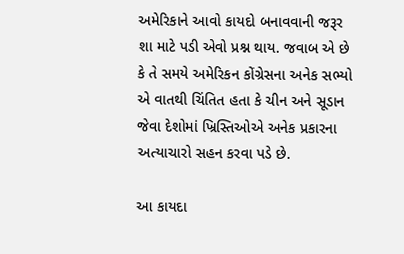અમેરિકાને આવો કાયદો બનાવવાની જરૂર શા માટે પડી એવો પ્રશ્ન થાય. જવાબ એ છે કે તે સમયે અમેરિકન કોંગ્રેસના અનેક સભ્યો એ વાતથી ચિંતિત હતા કે ચીન અને સૂડાન જેવા દેશોમાં ખ્રિસ્તિઓએ અનેક પ્રકારના અત્યાચારો સહન કરવા પડે છે.

આ કાયદા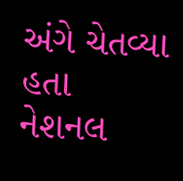અંગે ચેતવ્યા હતા
નેશનલ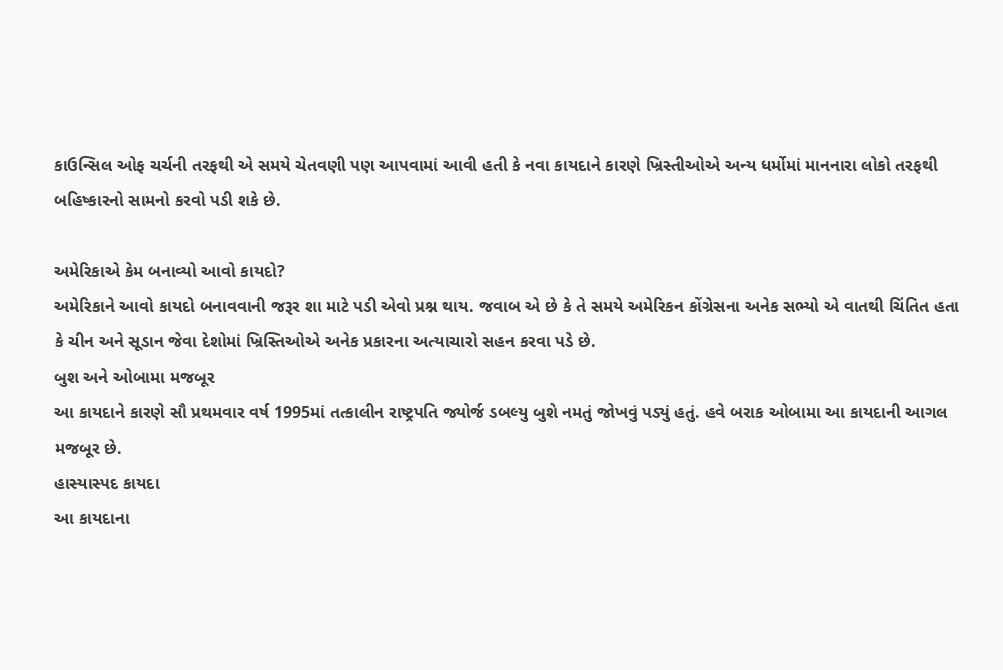કાઉન્સિલ ઓફ ચર્ચની તરફથી એ સમયે ચેતવણી પણ આપવામાં આવી હતી કે નવા કાયદાને કારણે ખ્રિસ્તીઓએ અન્ય ધર્મોમાં માનનારા લોકો તરફથી બહિષ્કારનો સામનો કરવો પડી શકે છે.

અમેરિકાએ કેમ બનાવ્યો આવો કાયદો?
અમેરિકાને આવો કાયદો બનાવવાની જરૂર શા માટે પડી એવો પ્રશ્ન થાય. જવાબ એ છે કે તે સમયે અમેરિકન કોંગ્રેસના અનેક સભ્યો એ વાતથી ચિંતિત હતા કે ચીન અને સૂડાન જેવા દેશોમાં ખ્રિસ્તિઓએ અનેક પ્રકારના અત્યાચારો સહન કરવા પડે છે.
બુશ અને ઓબામા મજબૂર
આ કાયદાને કારણે સૌ પ્રથમવાર વર્ષ 1995માં તત્કાલીન રાષ્ટ્રપતિ જ્યોર્જ ડબલ્યુ બુશે નમતું જોખવું પડ્યું હતું. હવે બરાક ઓબામા આ કાયદાની આગલ મજબૂર છે.
હાસ્યાસ્પદ કાયદા
આ કાયદાના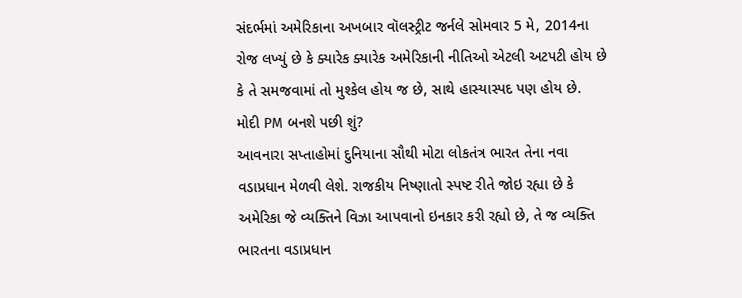સંદર્ભમાં અમેરિકાના અખબાર વૉલસ્ટ્રીટ જર્નલે સોમવાર 5 મે, 2014ના રોજ લખ્યું છે કે ક્યારેક ક્યારેક અમેરિકાની નીતિઓ એટલી અટપટી હોય છે કે તે સમજવામાં તો મુશ્કેલ હોય જ છે, સાથે હાસ્યાસ્પદ પણ હોય છે.
મોદી PM બનશે પછી શું?
આવનારા સપ્તાહોમાં દુનિયાના સૌથી મોટા લોકતંત્ર ભારત તેના નવા વડાપ્રધાન મેળવી લેશે. રાજકીય નિષ્ણાતો સ્પષ્ટ રીતે જોઇ રહ્યા છે કે અમેરિકા જે વ્યક્તિને વિઝા આપવાનો ઇનકાર કરી રહ્યો છે, તે જ વ્યક્તિ ભારતના વડાપ્રધાન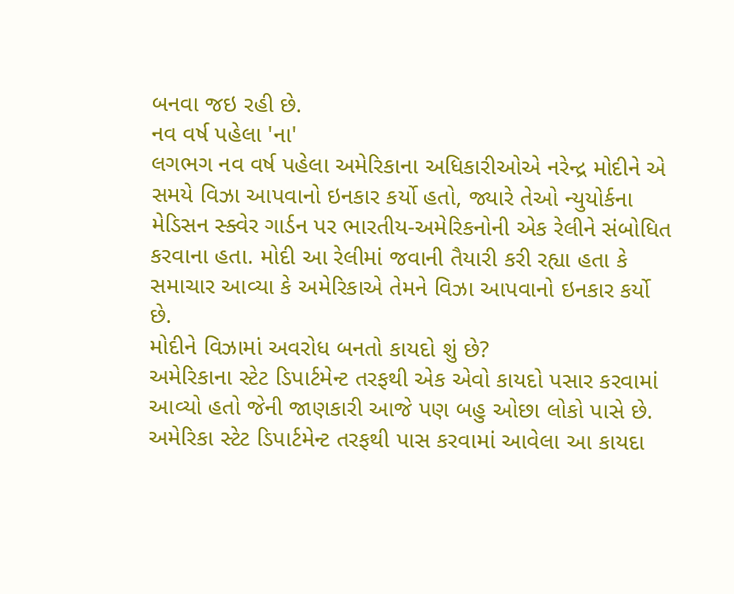બનવા જઇ રહી છે.
નવ વર્ષ પહેલા 'ના'
લગભગ નવ વર્ષ પહેલા અમેરિકાના અધિકારીઓએ નરેન્દ્ર મોદીને એ સમયે વિઝા આપવાનો ઇનકાર કર્યો હતો, જ્યારે તેઓ ન્યુયોર્કના મેડિસન સ્ક્વેર ગાર્ડન પર ભારતીય-અમેરિકનોની એક રેલીને સંબોધિત કરવાના હતા. મોદી આ રેલીમાં જવાની તૈયારી કરી રહ્યા હતા કે સમાચાર આવ્યા કે અમેરિકાએ તેમને વિઝા આપવાનો ઇનકાર કર્યો છે.
મોદીને વિઝામાં અવરોધ બનતો કાયદો શું છે?
અમેરિકાના સ્ટેટ ડિપાર્ટમેન્ટ તરફથી એક એવો કાયદો પસાર કરવામાં આવ્યો હતો જેની જાણકારી આજે પણ બહુ ઓછા લોકો પાસે છે. અમેરિકા સ્ટેટ ડિપાર્ટમેન્ટ તરફથી પાસ કરવામાં આવેલા આ કાયદા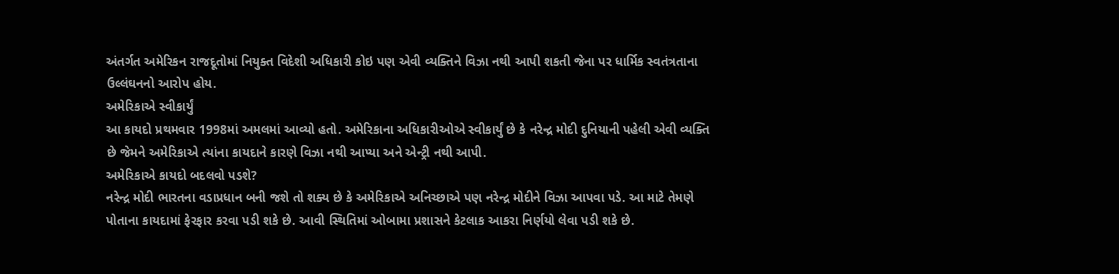અંતર્ગત અમેરિકન રાજદૂતોમાં નિયુક્ત વિદેશી અધિકારી કોઇ પણ એવી વ્યક્તિને વિઝા નથી આપી શકતી જેના પર ધાર્મિક સ્વતંત્રતાના ઉલ્લંઘનનો આરોપ હોય.
અમેરિકાએ સ્વીકાર્યું
આ કાયદો પ્રથમવાર 1998માં અમલમાં આવ્યો હતો. અમેરિકાના અધિકારીઓએ સ્વીકાર્યું છે કે નરેન્દ્ર મોદી દુનિયાની પહેલી એવી વ્યક્તિ છે જેમને અમેરિકાએ ત્યાંના કાયદાને કારણે વિઝા નથી આપ્યા અને એન્ટ્રી નથી આપી.
અમેરિકાએ કાયદો બદલવો પડશે?
નરેન્દ્ર મોદી ભારતના વડાપ્રધાન બની જશે તો શક્ય છે કે અમેરિકાએ અનિચ્છાએ પણ નરેન્દ્ર મોદીને વિઝા આપવા પડે. આ માટે તેમણે પોતાના કાયદામાં ફેરફાર કરવા પડી શકે છે. આવી સ્થિતિમાં ઓબામા પ્રશાસને કેટલાક આકરા નિર્ણયો લેવા પડી શકે છે.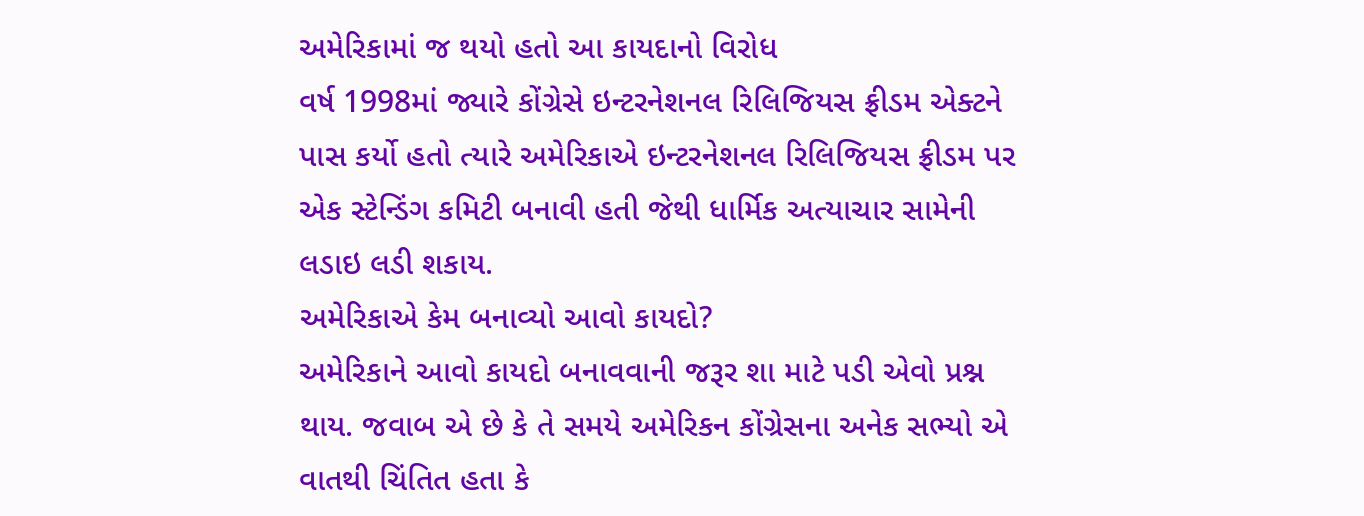અમેરિકામાં જ થયો હતો આ કાયદાનો વિરોધ
વર્ષ 1998માં જ્યારે કોંગ્રેસે ઇન્ટરનેશનલ રિલિજિયસ ફ્રીડમ એક્ટને પાસ કર્યો હતો ત્યારે અમેરિકાએ ઇન્ટરનેશનલ રિલિજિયસ ફ્રીડમ પર એક સ્ટેન્ડિંગ કમિટી બનાવી હતી જેથી ધાર્મિક અત્યાચાર સામેની લડાઇ લડી શકાય.
અમેરિકાએ કેમ બનાવ્યો આવો કાયદો?
અમેરિકાને આવો કાયદો બનાવવાની જરૂર શા માટે પડી એવો પ્રશ્ન થાય. જવાબ એ છે કે તે સમયે અમેરિકન કોંગ્રેસના અનેક સભ્યો એ વાતથી ચિંતિત હતા કે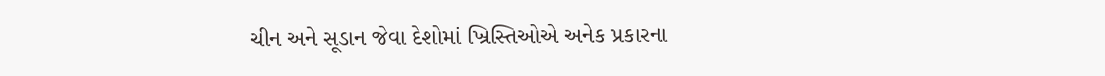ચીન અને સૂડાન જેવા દેશોમાં ખ્રિસ્તિઓએ અનેક પ્રકારના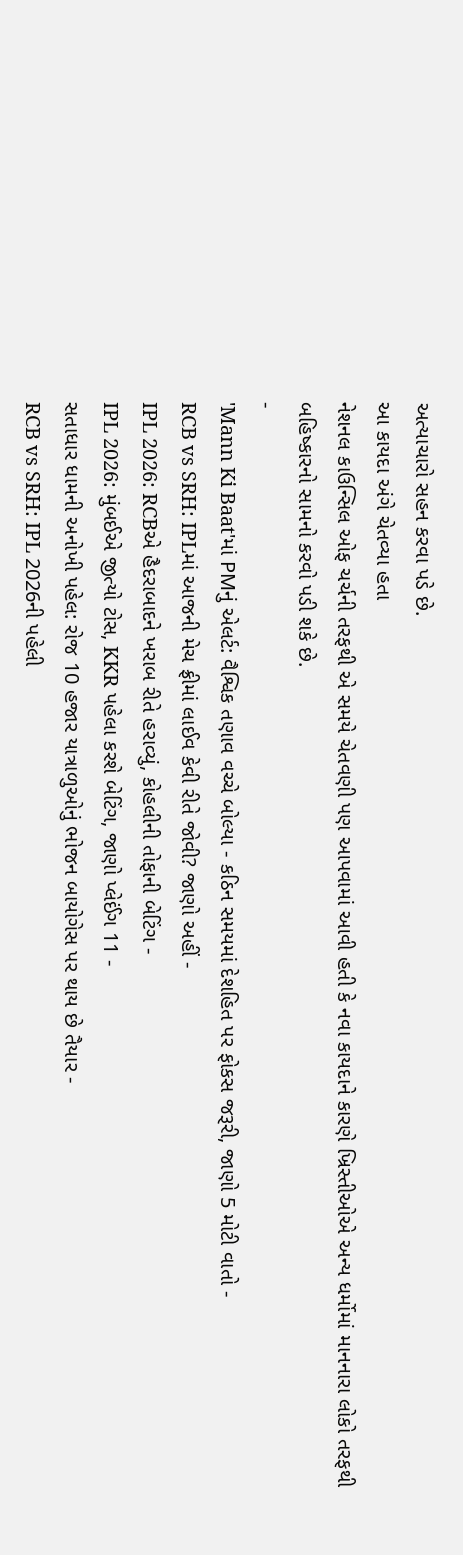અત્યાચારો સહન કરવા પડે છે.
આ કાયદા અંગે ચેતવ્યા હતા
નેશનલ કાઉન્સિલ ઓફ ચર્ચની તરફથી એ સમયે ચેતવણી પણ આપવામાં આવી હતી કે નવા કાયદાને કારણે ખ્રિસ્તીઓએ અન્ય ધર્મોમાં માનનારા લોકો તરફથી બહિષ્કારનો સામનો કરવો પડી શકે છે.
-
'Mann Ki Baat'માં PMનું એલર્ટ: વૈશ્વિક તણાવ વચ્ચે બોલ્યા - કઠિન સમયમાં દેશહિત પર ફોકસ જરૂરી, જાણો 5 મોટી વાતો -
RCB vs SRH: IPLમાં આજની મેચ ફ્રીમાં લાઈવ કેવી રીતે જોવી? જાણો અહીં -
IPL 2026: RCBએ હૈદરાબાદને ખરાબ રીતે હરાવ્યું, કોહલીની તોફાની બેટિંગ -
IPL 2026: મુંબઈએ જીત્યો ટોસ, KKR પહેલા કરશે બેટિંગ, જાણો પ્લેઈંગ 11 -
સતાધાર ધામની અનોખી પહેલ: રોજ 10 હજાર યાત્રાળુઓનું ભોજન બાયોગેસ પર થાય છે તૈયાર -
RCB vs SRH: IPL 2026ની પહેલી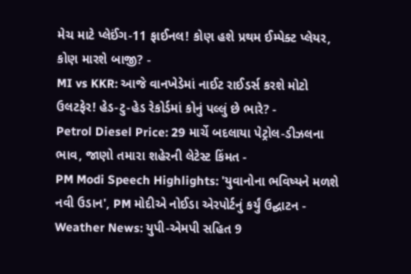મેચ માટે પ્લેઈંગ-11 ફાઈનલ! કોણ હશે પ્રથમ ઈમ્પેક્ટ પ્લેયર, કોણ મારશે બાજી? -
MI vs KKR: આજે વાનખેડેમાં નાઈટ રાઈડર્સ કરશે મોટો ઉલટફેર! હેડ-ટુ-હેડ રેકોર્ડમાં કોનું પલ્લું છે ભારે? -
Petrol Diesel Price: 29 માર્ચે બદલાયા પેટ્રોલ-ડીઝલના ભાવ, જાણો તમારા શહેરની લેટેસ્ટ કિંમત -
PM Modi Speech Highlights: 'યુવાનોના ભવિષ્યને મળશે નવી ઉડાન', PM મોદીએ નોઈડા એરપોર્ટનું કર્યું ઉદ્ઘાટન -
Weather News: યુપી-એમપી સહિત 9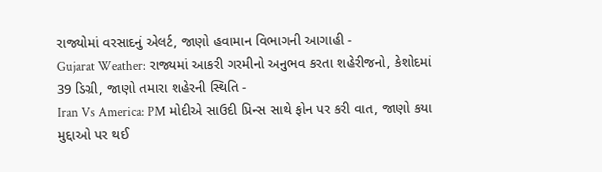રાજ્યોમાં વરસાદનું એલર્ટ, જાણો હવામાન વિભાગની આગાહી -
Gujarat Weather: રાજ્યમાં આકરી ગરમીનો અનુભવ કરતા શહેરીજનો, કેશોદમાં 39 ડિગ્રી, જાણો તમારા શહેરની સ્થિતિ -
Iran Vs America: PM મોદીએ સાઉદી પ્રિન્સ સાથે ફોન પર કરી વાત, જાણો કયા મુદ્દાઓ પર થઈ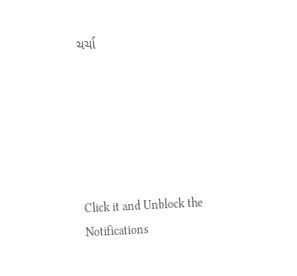ચર્ચા






Click it and Unblock the Notifications